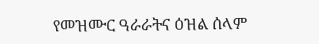የመዝሙር ዓራራትና ዕዝል ሰላም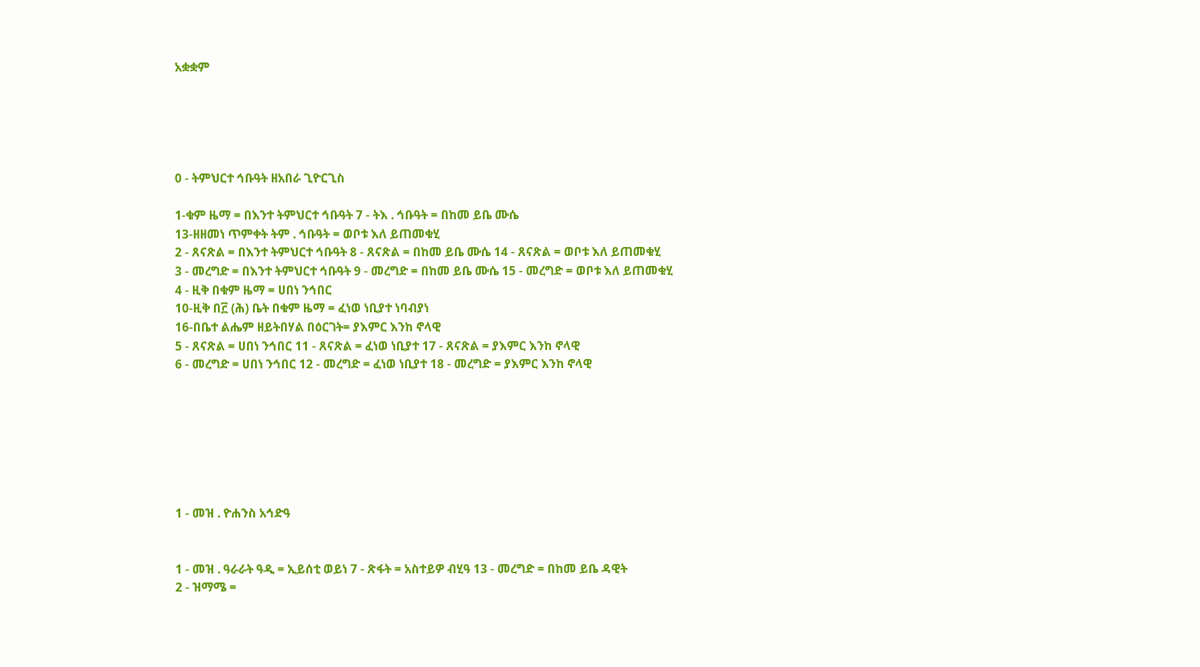አቋቋም





0 - ትምህርተ ኅቡዓት ዘአበራ ጊዮርጊስ

1-ቁም ዜማ = በእንተ ትምህርተ ኅቡዓት 7 - ትእ . ኅቡዓት = በከመ ይቤ ሙሴ
13-ዘዘመነ ጥምቀት ትም . ኅቡዓት = ወቦቱ እለ ይጠመቁሂ
2 - ጸናጽል = በእንተ ትምህርተ ኅቡዓት 8 - ጸናጽል = በከመ ይቤ ሙሴ 14 - ጸናጽል = ወቦቱ እለ ይጠመቁሂ
3 - መረግድ = በእንተ ትምህርተ ኅቡዓት 9 - መረግድ = በከመ ይቤ ሙሴ 15 - መረግድ = ወቦቱ እለ ይጠመቁሂ
4 - ዚቅ በቁም ዜማ = ሀበነ ንኅበር
10-ዚቅ በ፫ (ሕ) ቤት በቁም ዜማ = ፈነወ ነቢያተ ነባብያነ
16-በቤተ ልሔም ዘይትበሃል በዕርገት= ያእምር እንከ ኖላዊ
5 - ጸናጽል = ሀበነ ንኅበር 11 - ጸናጽል = ፈነወ ነቢያተ 17 - ጸናጽል = ያእምር እንከ ኖላዊ
6 - መረግድ = ሀበነ ንኅበር 12 - መረግድ = ፈነወ ነቢያተ 18 - መረግድ = ያእምር እንከ ኖላዊ







1 - መዝ . ዮሐንስ አኅድዓ


1 - መዝ . ዓራራት ዓዲ = ኢይሰቲ ወይነ 7 - ጽፋት = አስተይዎ ብሂዓ 13 - መረግድ = በከመ ይቤ ዳዊት
2 - ዝማሜ =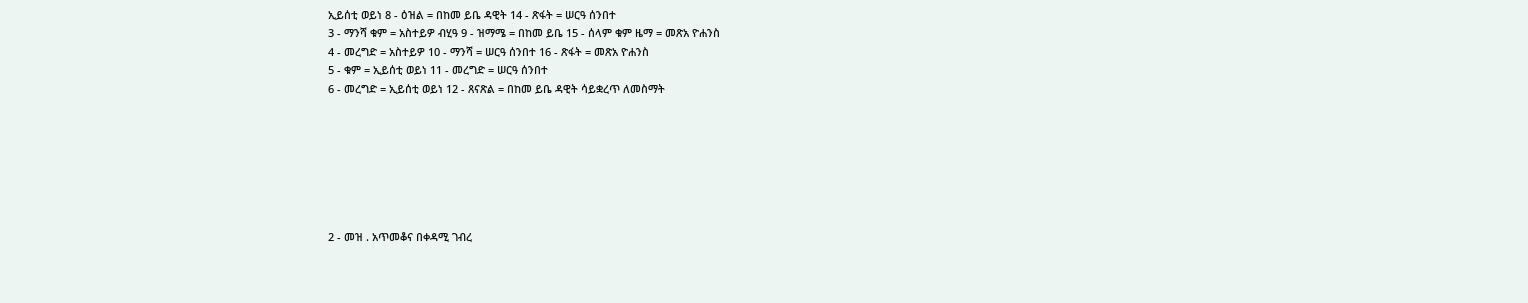ኢይሰቲ ወይነ 8 - ዕዝል = በከመ ይቤ ዳዊት 14 - ጽፋት = ሠርዓ ሰንበተ
3 - ማንሻ ቁም = አስተይዎ ብሂዓ 9 - ዝማሜ = በከመ ይቤ 15 - ሰላም ቁም ዜማ = መጽአ ዮሐንስ
4 - መረግድ = አስተይዎ 10 - ማንሻ = ሠርዓ ሰንበተ 16 - ጽፋት = መጽአ ዮሐንስ
5 - ቁም = ኢይሰቲ ወይነ 11 - መረግድ = ሠርዓ ሰንበተ
6 - መረግድ = ኢይሰቲ ወይነ 12 - ጸናጽል = በከመ ይቤ ዳዊት ሳይቋረጥ ለመስማት







2 - መዝ . አጥመቆና በቀዳሚ ገብረ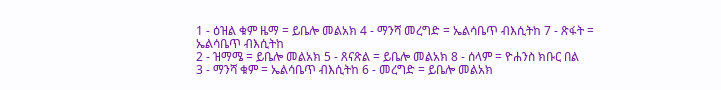1 - ዕዝል ቁም ዜማ = ይቤሎ መልአክ 4 - ማንሻ መረግድ = ኤልሳቤጥ ብእሲትከ 7 - ጽፋት = ኤልሳቤጥ ብእሲትከ
2 - ዝማሜ = ይቤሎ መልአክ 5 - ጸናጽል = ይቤሎ መልአክ 8 - ሰላም = ዮሐንስ ክቡር በል
3 - ማንሻ ቁም = ኤልሳቤጥ ብእሲትከ 6 - መረግድ = ይቤሎ መልአክ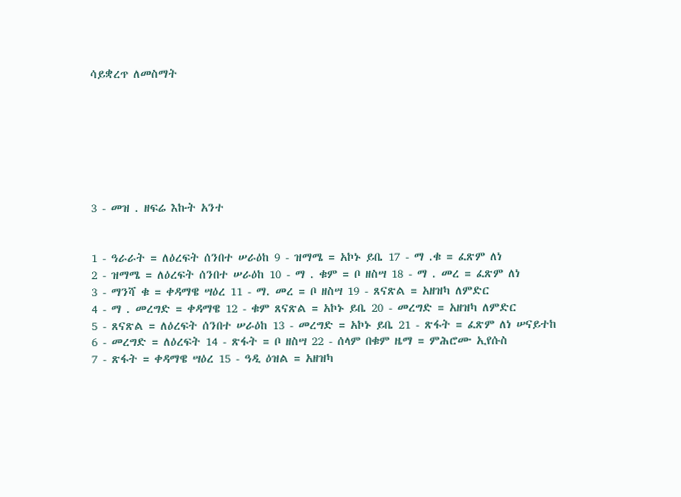ሳይቋረጥ ለመስማት







3 - መዝ . ዘፍሬ እኩት አንተ


1 - ዓራራት = ለዕረፍት ሰንበተ ሠራዕከ 9 - ዝማሜ = አኮኑ ይቤ 17 - ማ .ቁ = ፈጽም ለነ
2 - ዝማሜ = ለዕረፍት ሰንበተ ሠራዕከ 10 - ማ . ቁም = ቦ ዘስሣ 18 - ማ . መረ = ፈጽም ለነ
3 - ማንሻ ቁ = ቀዳማዌ ሣዕረ 11 - ማ. መረ = ቦ ዘስሣ 19 - ጸናጽል = አዘዝካ ለምድር
4 - ማ . መረግድ = ቀዳማዌ 12 - ቁም ጸናጽል = አኮኑ ይቤ 20 - መረግድ = አዘዝካ ለምድር
5 - ጸናጽል = ለዕረፍት ሰንበተ ሠራዕከ 13 - መረግድ = አኮኑ ይቤ 21 - ጽፋት = ፈጽም ለነ ሠናይተከ
6 - መረግድ = ለዕረፍት 14 - ጽፋት = ቦ ዘስሣ 22 - ሰላም በቁም ዜማ = ምሕሮሙ ኢየሱስ
7 - ጽፋት = ቀዳማዌ ሣዕረ 15 - ዓዲ ዕዝል = አዘዝካ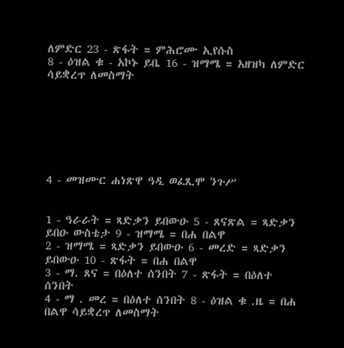ለምድር 23 - ጽፋት = ምሕሮሙ ኢየሱስ
8 - ዕዝል ቁ - አኮኑ ይቤ 16 - ዝማሜ = አዘዝካ ለምድር ሳይቋረጥ ለመስማት







4 - መዝሙር ሐነጽዋ ዓዲ ወፈጺሞ ንጉሥ


1 - ዓራራት = ጻድቃን ይበውዑ 5 - ጸናጽል = ጻድቃን ይበዑ ውስቴታ 9 - ዝማሜ = በሐ በልዋ
2 - ዝማሜ = ጻድቃን ይበውዑ 6 - መረድ = ጻድቃን ይበውዑ 10 - ጽፋት = በሐ በልዋ
3 - ማ. ጸና = በዕለተ ሰንበት 7 - ጽፋት = በዕለተ ሰንበት
4 - ማ . መረ = በዕለተ ሰንበት 8 - ዕዝል ቁ .ዜ = በሐ በልዋ ሳይቋረጥ ለመስማት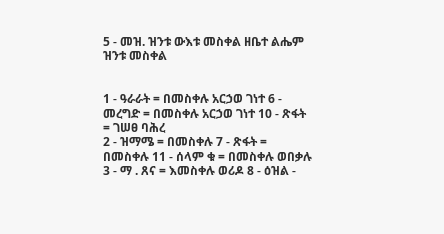5 - መዝ. ዝንቱ ውእቱ መስቀል ዘቤተ ልሔም ዝንቱ መስቀል


1 - ዓራራት = በመስቀሉ አርኃወ ገነተ 6 - መረግድ = በመስቀሉ አርኃወ ገነተ 10 - ጽፋት = ገሠፀ ባሕረ
2 - ዝማሜ = በመስቀሉ 7 - ጽፋት = በመስቀሉ 11 - ሰላም ቁ = በመስቀሉ ወበቃሉ
3 - ማ . ጸና = እመስቀሉ ወሪዶ 8 - ዕዝል -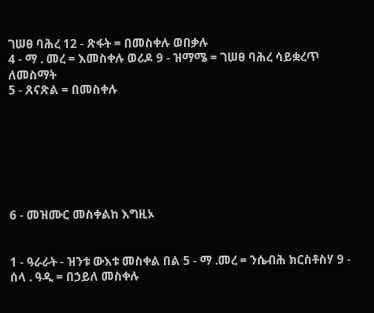ገሠፀ ባሕረ 12 - ጽፋት = በመስቀሉ ወበቃሉ
4 - ማ . መረ = እመስቀሉ ወሪዶ 9 - ዝማሜ = ገሠፀ ባሕረ ሳይቋረጥ ለመስማት
5 - ጸናጽል = በመስቀሉ







6 - መዝሙር መስቀልከ እግዚኦ


1 - ዓራራት - ዝንቱ ውእቱ መስቀል በል 5 - ማ .መረ = ንሴብሕ ክርስቶስሃ 9 - ሰላ . ዓዲ = በኃይለ መስቀሉ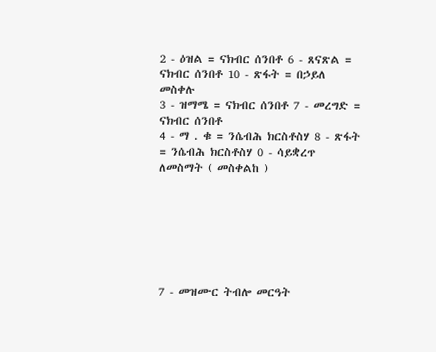2 - ዕዝል = ናክብር ሰንበቶ 6 - ጸናጽል = ናክብር ሰንበቶ 10 - ጽፋት = በኃይለ መስቀሉ
3 - ዝማሜ = ናክብር ሰንበቶ 7 - መረግድ = ናክብር ሰንበቶ
4 - ማ . ቁ = ንሴብሕ ክርስቶስሃ 8 - ጽፋት = ንሴብሕ ክርስቶስሃ 0 - ሳይቋረጥ ለመስማት ( መስቀልከ )







7 - መዝሙር ትብሎ መርዓት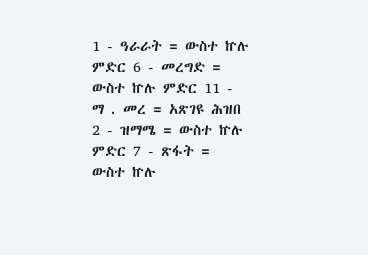1 - ዓራራት = ውስተ ኵሉ ምድር 6 - መረግድ = ውስተ ኵሉ ምድር 11 - ማ . መረ = አጽገዩ ሕዝበ
2 - ዝማሜ = ውስተ ኵሉ ምድር 7 - ጽፋት = ውስተ ኵሉ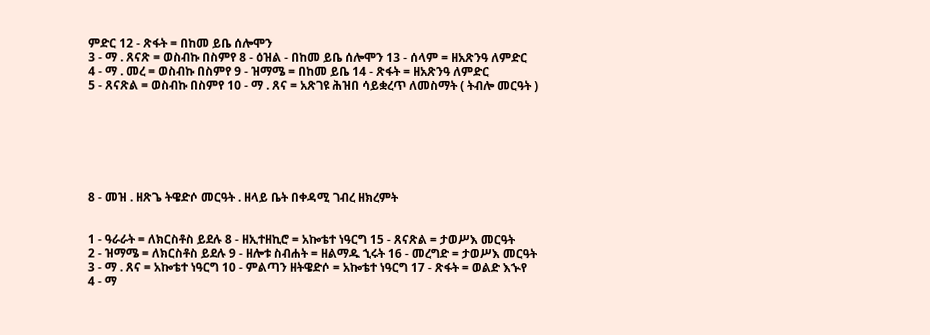ምድር 12 - ጽፋት = በከመ ይቤ ሰሎሞን
3 - ማ . ጸናጽ = ወስብኩ በስምየ 8 - ዕዝል - በከመ ይቤ ሰሎሞን 13 - ሰላም = ዘአጽንዓ ለምድር
4 - ማ . መረ = ወስብኩ በስምየ 9 - ዝማሜ = በከመ ይቤ 14 - ጽፋት = ዘአጽንዓ ለምድር
5 - ጸናጽል = ወስብኩ በስምየ 10 - ማ . ጸና = አጽገዩ ሕዝበ ሳይቋረጥ ለመስማት ( ትብሎ መርዓት )







8 - መዝ . ዘጽጌ ትዌድሶ መርዓት . ዘላይ ቤት በቀዳሚ ገብረ ዘክረምት


1 - ዓራራት = ለክርስቶስ ይደሉ 8 - ዘኢተዘኪሮ = አኰቴተ ነዓርግ 15 - ጸናጽል = ታወሥእ መርዓት
2 - ዝማሜ = ለክርስቶስ ይደሉ 9 - ዘሎቱ ስብሐት = ዘልማዱ ኂሩት 16 - መረግድ = ታወሥእ መርዓት
3 - ማ . ጸና = አኰቴተ ነዓርግ 10 - ምልጣን ዘትዌድሶ = አኰቴተ ነዓርግ 17 - ጽፋት = ወልድ እኍየ
4 - ማ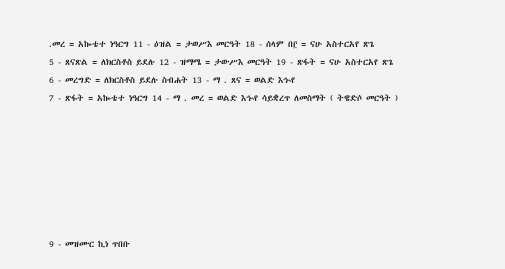.መረ = አኰቴተ ነዓርግ 11 - ዕዝል = ታወሥእ መርዓት 18 - ሰላም በ፫ = ናሁ አስተርአየ ጽጌ
5 - ጸናጽል = ለክርስቶስ ይደሉ 12 - ዝማሜ = ታውሥእ መርዓት 19 - ጽፋት = ናሁ አስተርአየ ጽጌ
6 - መረግድ = ለክርስቶስ ይደሉ ስብሐት 13 - ማ . ጸና = ወልድ እኍየ
7 - ጽፋት = አኰቴተ ነዓርግ 14 - ማ . መረ = ወልድ እኍየ ሳይቋረጥ ለመስማት ( ትዌድሶ መርዓት )







9 - መዝሙር ኪነ ጥበቡ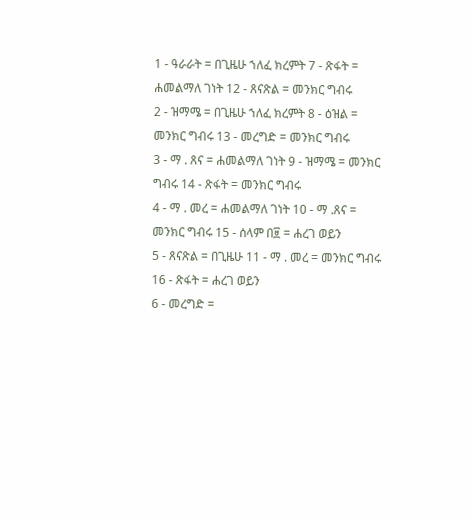1 - ዓራራት = በጊዜሁ ኀለፈ ክረምት 7 - ጽፋት = ሐመልማለ ገነት 12 - ጸናጽል = መንክር ግብሩ
2 - ዝማሜ = በጊዜሁ ኀለፈ ክረምት 8 - ዕዝል = መንክር ግብሩ 13 - መረግድ = መንክር ግብሩ
3 - ማ . ጸና = ሐመልማለ ገነት 9 - ዝማሜ = መንክር ግብሩ 14 - ጽፋት = መንክር ግብሩ
4 - ማ . መረ = ሐመልማለ ገነት 10 - ማ .ጸና = መንክር ግብሩ 15 - ሰላም በ፱ = ሐረገ ወይን
5 - ጸናጽል = በጊዜሁ 11 - ማ . መረ = መንክር ግብሩ 16 - ጽፋት = ሐረገ ወይን
6 - መረግድ =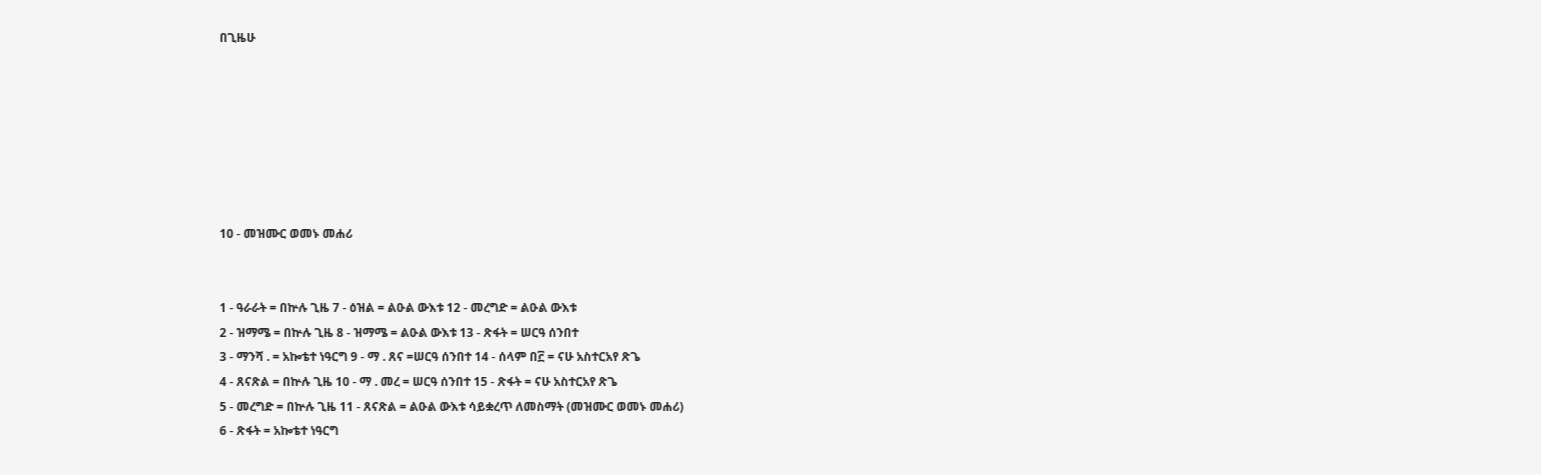በጊዜሁ







10 - መዝሙር ወመኑ መሐሪ


1 - ዓራራት = በኵሉ ጊዜ 7 - ዕዝል = ልዑል ውእቱ 12 - መረግድ = ልዑል ውእቱ
2 - ዝማሜ = በኵሉ ጊዜ 8 - ዝማሜ = ልዑል ውእቱ 13 - ጽፋት = ሠርዓ ሰንበተ
3 - ማንሻ . = አኰቴተ ነዓርግ 9 - ማ . ጸና =ሠርዓ ሰንበተ 14 - ሰላም በ፫ = ናሁ አስተርአየ ጽጌ
4 - ጸናጽል = በኵሉ ጊዜ 10 - ማ . መረ = ሠርዓ ሰንበተ 15 - ጽፋት = ናሁ አስተርአየ ጽጌ
5 - መረግድ = በኵሉ ጊዜ 11 - ጸናጽል = ልዑል ውእቱ ሳይቋረጥ ለመስማት (መዝሙር ወመኑ መሐሪ)
6 - ጽፋት = አኰቴተ ነዓርግ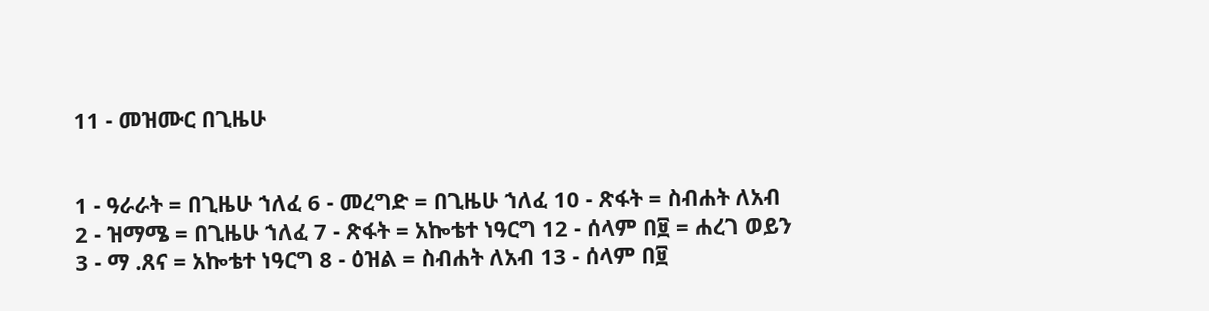11 - መዝሙር በጊዜሁ


1 - ዓራራት = በጊዜሁ ኀለፈ 6 - መረግድ = በጊዜሁ ኀለፈ 10 - ጽፋት = ስብሐት ለአብ
2 - ዝማሜ = በጊዜሁ ኀለፈ 7 - ጽፋት = አኰቴተ ነዓርግ 12 - ሰላም በ፱ = ሐረገ ወይን
3 - ማ .ጸና = አኰቴተ ነዓርግ 8 - ዕዝል = ስብሐት ለአብ 13 - ሰላም በ፱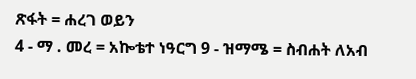ጽፋት = ሐረገ ወይን
4 - ማ . መረ = አኰቴተ ነዓርግ 9 - ዝማሜ = ስብሐት ለአብ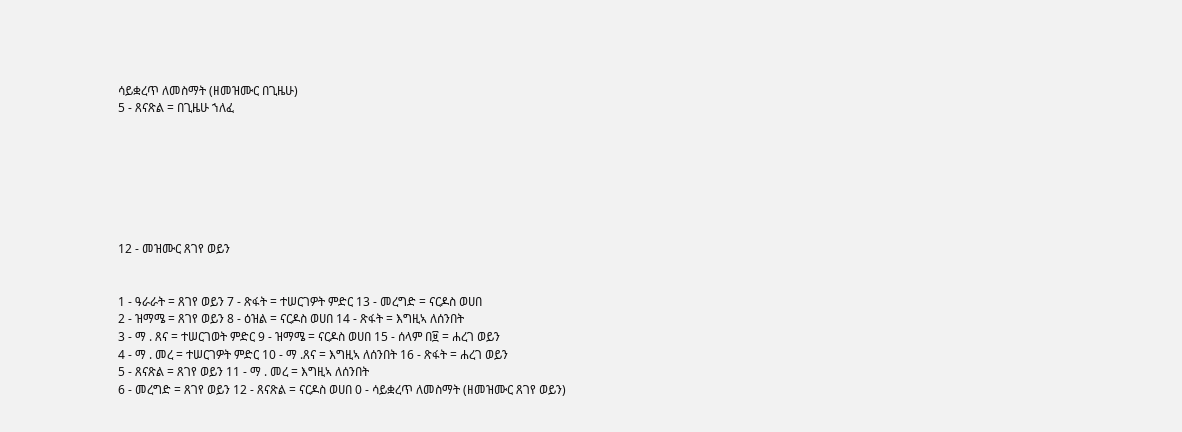ሳይቋረጥ ለመስማት (ዘመዝሙር በጊዜሁ)
5 - ጸናጽል = በጊዜሁ ኀለፈ







12 - መዝሙር ጸገየ ወይን


1 - ዓራራት = ጸገየ ወይን 7 - ጽፋት = ተሠርገዎት ምድር 13 - መረግድ = ናርዶስ ወሀበ
2 - ዝማሜ = ጸገየ ወይን 8 - ዕዝል = ናርዶስ ወሀበ 14 - ጽፋት = እግዚኣ ለሰንበት
3 - ማ . ጸና = ተሠርገወት ምድር 9 - ዝማሜ = ናርዶስ ወሀበ 15 - ሰላም በ፱ = ሐረገ ወይን
4 - ማ . መረ = ተሠርገዎት ምድር 10 - ማ .ጸና = እግዚኣ ለሰንበት 16 - ጽፋት = ሐረገ ወይን
5 - ጸናጽል = ጸገየ ወይን 11 - ማ . መረ = እግዚኣ ለሰንበት
6 - መረግድ = ጸገየ ወይን 12 - ጸናጽል = ናርዶስ ወሀበ 0 - ሳይቋረጥ ለመስማት (ዘመዝሙር ጸገየ ወይን)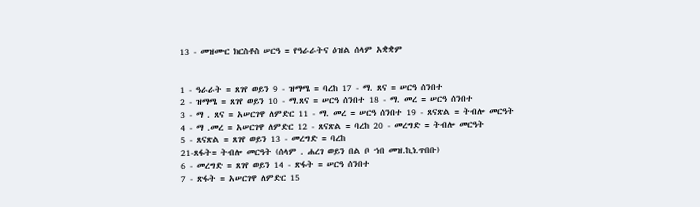13 - መዝሙር ክርስቶስ ሠርዓ = የዓራራትና ዕዝል ሰላም አቋቋም


1 - ዓራራት = ጸገየ ወይን 9 - ዝማሜ = ባረከ 17 - ማ. ጸና = ሠርዓ ሰንበተ
2 - ዝማሜ = ጸገየ ወይን 10 - ማ.ጸና = ሠርዓ ሰንበተ 18 - ማ. መረ = ሠርዓ ሰንበተ
3 - ማ . ጸና = አሠርገዋ ለምድር 11 - ማ. መረ = ሠርዓ ሰንበተ 19 - ጸናጽል = ትብሎ መርዓት
4 - ማ .መረ = አሠርገዋ ለምድር 12 - ጸናጽል = ባረከ 20 - መረግድ = ትብሎ መርዓት
5 - ጸናጽል = ጸገየ ወይን 13 - መረግድ = ባረከ
21-ጸፋት= ትብሎ መርዓት (ሰላም . ሐረገ ወይን በል ቦ ኀበ መዝ.ኪነ.ጥበቡ)
6 - መረግድ = ጸገየ ወይን 14 - ጽፋት = ሠርዓ ሰንበተ
7 - ጽፋት = አሠርገዋ ለምድር 15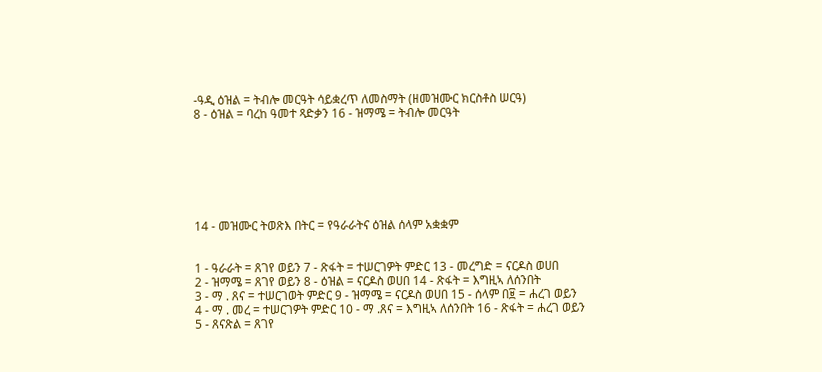-ዓዲ ዕዝል = ትብሎ መርዓት ሳይቋረጥ ለመስማት (ዘመዝሙር ክርስቶስ ሠርዓ)
8 - ዕዝል = ባረከ ዓመተ ጻድቃን 16 - ዝማሜ = ትብሎ መርዓት







14 - መዝሙር ትወጽእ በትር = የዓራራትና ዕዝል ሰላም አቋቋም


1 - ዓራራት = ጸገየ ወይን 7 - ጽፋት = ተሠርገዎት ምድር 13 - መረግድ = ናርዶስ ወሀበ
2 - ዝማሜ = ጸገየ ወይን 8 - ዕዝል = ናርዶስ ወሀበ 14 - ጽፋት = እግዚኣ ለሰንበት
3 - ማ . ጸና = ተሠርገወት ምድር 9 - ዝማሜ = ናርዶስ ወሀበ 15 - ሰላም በ፱ = ሐረገ ወይን
4 - ማ . መረ = ተሠርገዎት ምድር 10 - ማ .ጸና = እግዚኣ ለሰንበት 16 - ጽፋት = ሐረገ ወይን
5 - ጸናጽል = ጸገየ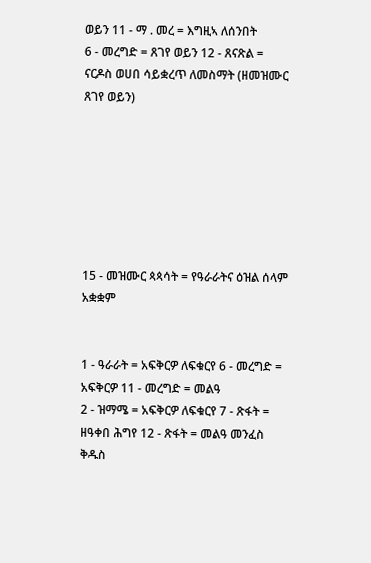ወይን 11 - ማ . መረ = እግዚኣ ለሰንበት
6 - መረግድ = ጸገየ ወይን 12 - ጸናጽል = ናርዶስ ወሀበ ሳይቋረጥ ለመስማት (ዘመዝሙር ጸገየ ወይን)







15 - መዝሙር ጳጳሳት = የዓራራትና ዕዝል ሰላም አቋቋም


1 - ዓራራት = አፍቅርዎ ለፍቁርየ 6 - መረግድ = አፍቅርዎ 11 - መረግድ = መልዓ
2 - ዝማሜ = አፍቅርዎ ለፍቁርየ 7 - ጽፋት = ዘዓቀበ ሕግየ 12 - ጽፋት = መልዓ መንፈስ ቅዱስ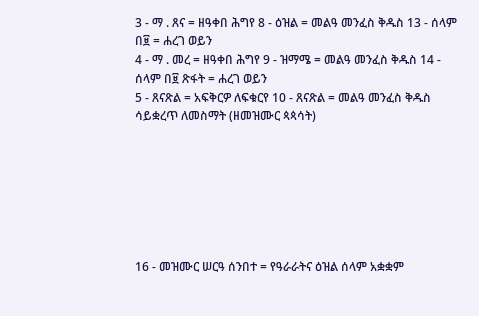3 - ማ . ጸና = ዘዓቀበ ሕግየ 8 - ዕዝል = መልዓ መንፈስ ቅዱስ 13 - ሰላም በ፱ = ሐረገ ወይን
4 - ማ . መረ = ዘዓቀበ ሕግየ 9 - ዝማሜ = መልዓ መንፈስ ቅዱስ 14 - ሰላም በ፱ ጽፋት = ሐረገ ወይን
5 - ጸናጽል = አፍቅርዎ ለፍቁርየ 10 - ጸናጽል = መልዓ መንፈስ ቅዱስ ሳይቋረጥ ለመስማት (ዘመዝሙር ጳጳሳት)







16 - መዝሙር ሠርዓ ሰንበተ = የዓራራትና ዕዝል ሰላም አቋቋም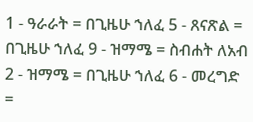1 - ዓራራት = በጊዜሁ ኀለፈ 5 - ጸናጽል = በጊዜሁ ኀለፈ 9 - ዝማሜ = ስብሐት ለአብ
2 - ዝማሜ = በጊዜሁ ኀለፈ 6 - መረግድ =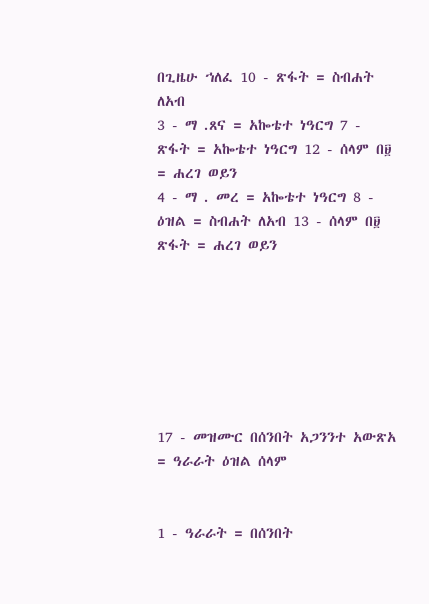በጊዜሁ ኀለፈ 10 - ጽፋት = ስብሐት ለአብ
3 - ማ .ጸና = አኰቴተ ነዓርግ 7 - ጽፋት = አኰቴተ ነዓርግ 12 - ሰላም በ፱ = ሐረገ ወይን
4 - ማ . መረ = አኰቴተ ነዓርግ 8 - ዕዝል = ስብሐት ለአብ 13 - ሰላም በ፱ ጽፋት = ሐረገ ወይን







17 - መዝሙር በሰንበት አጋንንተ አውጽአ = ዓራራት ዕዝል ሰላም


1 - ዓራራት = በሰንበት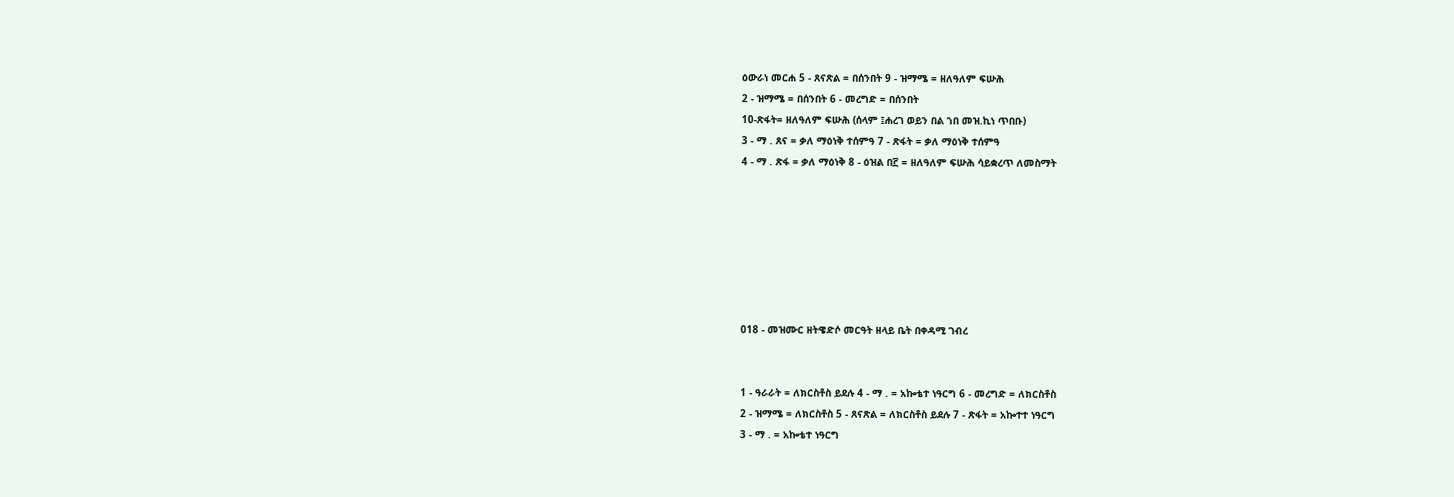ዕውራነ መርሐ 5 - ጸናጽል = በሰንበት 9 - ዝማሜ = ዘለዓለም ፍሡሕ
2 - ዝማሜ = በሰንበት 6 - መረግድ = በሰንበት
10-ጽፋት= ዘለዓለም ፍሡሕ (ሰላም ፤ሐረገ ወይን በል ኀበ መዝ.ኪነ ጥበቡ)
3 - ማ . ጸና = ቃለ ማዕነቅ ተሰምዓ 7 - ጽፋት = ቃለ ማዕነቅ ተሰምዓ
4 - ማ . ጽፋ = ቃለ ማዕነቅ 8 - ዕዝል በ፫ = ዘለዓለም ፍሡሕ ሳይቋረጥ ለመስማት







018 - መዝሙር ዘትዌድሶ መርዓት ዘላይ ቤት በቀዳሚ ገብረ


1 - ዓራራት = ለክርስቶስ ይደሉ 4 - ማ . = አኰቴተ ነዓርግ 6 - መረግድ = ለክርስቶስ
2 - ዝማሜ = ለክርስቶስ 5 - ጸናጽል = ለክርስቶስ ይደሉ 7 - ጽፋት = አኰተተ ነዓርግ
3 - ማ . = አኰቴተ ነዓርግ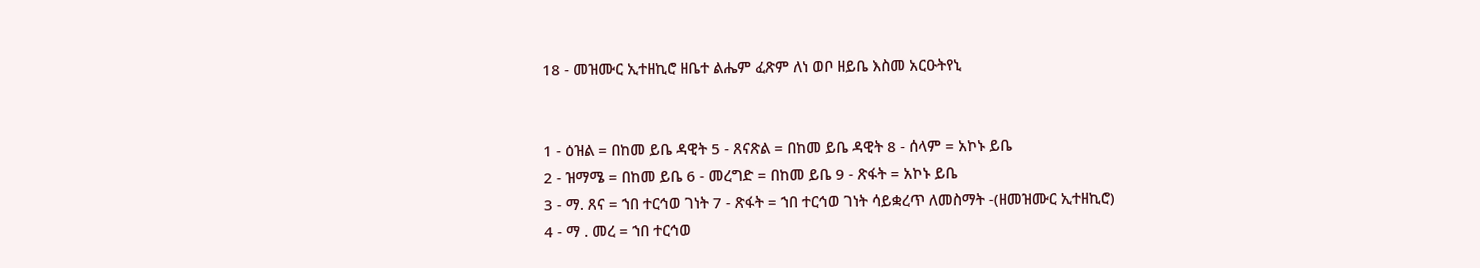18 - መዝሙር ኢተዘኪሮ ዘቤተ ልሔም ፈጽም ለነ ወቦ ዘይቤ እስመ አርዑትየኒ


1 - ዕዝል = በከመ ይቤ ዳዊት 5 - ጸናጽል = በከመ ይቤ ዳዊት 8 - ሰላም = አኮኑ ይቤ
2 - ዝማሜ = በከመ ይቤ 6 - መረግድ = በከመ ይቤ 9 - ጽፋት = አኮኑ ይቤ
3 - ማ. ጸና = ኀበ ተርኅወ ገነት 7 - ጽፋት = ኀበ ተርኅወ ገነት ሳይቋረጥ ለመስማት -(ዘመዝሙር ኢተዘኪሮ)
4 - ማ . መረ = ኀበ ተርኅወ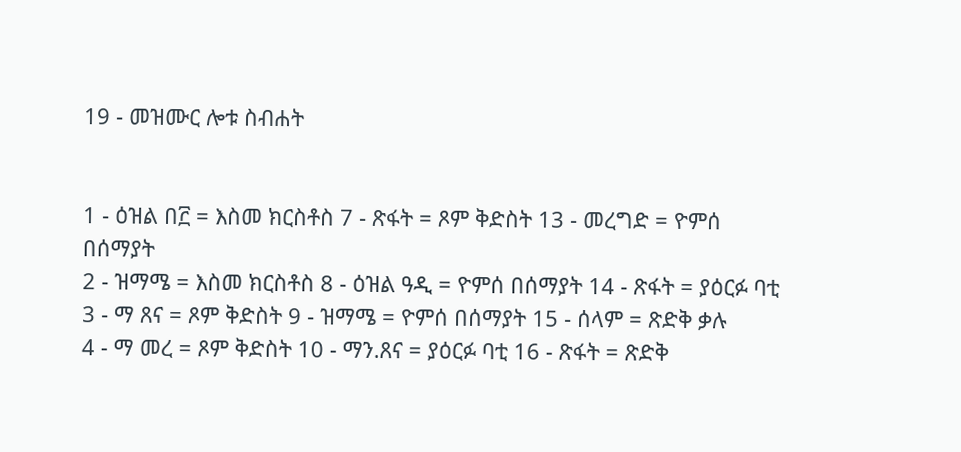19 - መዝሙር ሎቱ ስብሐት


1 - ዕዝል በ፫ = እስመ ክርስቶስ 7 - ጽፋት = ጾም ቅድስት 13 - መረግድ = ዮምሰ በሰማያት
2 - ዝማሜ = እስመ ክርስቶስ 8 - ዕዝል ዓዲ = ዮምሰ በሰማያት 14 - ጽፋት = ያዕርፉ ባቲ
3 - ማ ጸና = ጾም ቅድስት 9 - ዝማሜ = ዮምሰ በሰማያት 15 - ሰላም = ጽድቅ ቃሉ
4 - ማ መረ = ጾም ቅድስት 10 - ማን.ጸና = ያዕርፉ ባቲ 16 - ጽፋት = ጽድቅ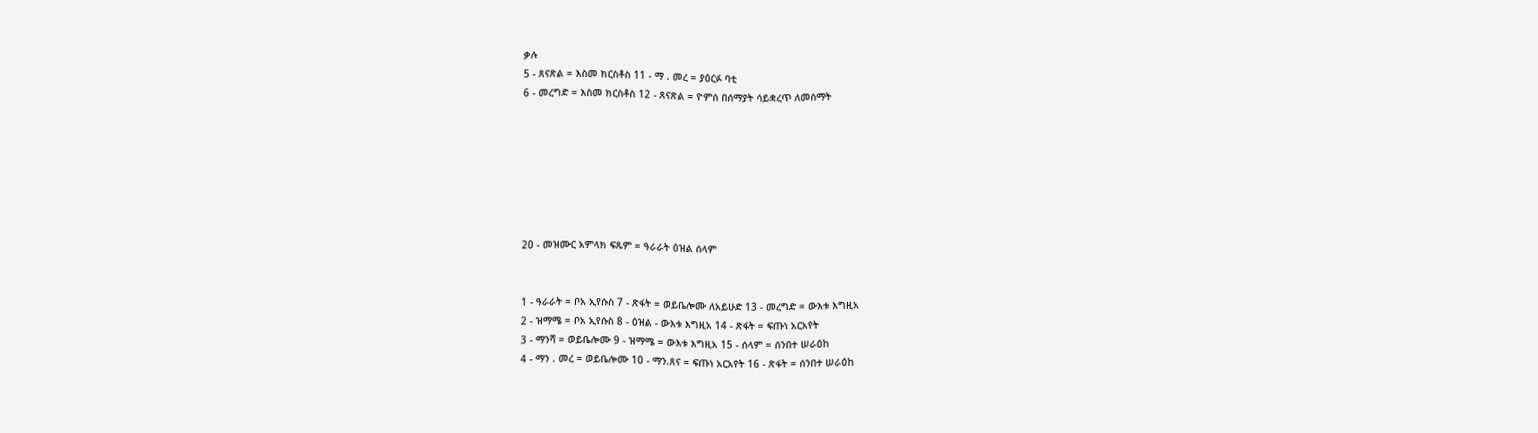ቃሉ
5 - ጸናጽል = እስመ ክርስቶስ 11 - ማ . መረ = ያዕርፉ ባቲ
6 - መረግድ = እስመ ክርስቶስ 12 - ጸናጽል = ዮምሰ በሰማያት ሳይቋረጥ ለመስማት







20 - መዝሙር አምላክ ፍጹም = ዓራራት ዕዝል ሰላም


1 - ዓራራት = ቦአ ኢየሱስ 7 - ጽፋት = ወይቤሎሙ ለአይሁድ 13 - መረግድ = ውእቱ እግዚአ
2 - ዝማሜ = ቦአ ኢየሱስ 8 - ዕዝል - ውእቱ እግዚአ 14 - ጽፋት = ፍጡነ አርአየት
3 - ማንሻ = ወይቤሎሙ 9 - ዝማሜ = ውእቱ እግዚአ 15 - ሰላም = ሰንበተ ሠራዕከ
4 - ማን . መረ = ወይቤሎሙ 10 - ማን.ጸና = ፍጡነ አርአየት 16 - ጽፋት = ሰንበተ ሠራዕከ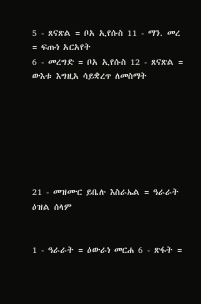5 - ጸናጽል = ቦአ ኢየሱስ 11 - ማን. መረ = ፍጡነ አርአየት
6 - መረግድ = ቦአ ኢየሱስ 12 - ጸናጽል = ውእቱ እግዚአ ሳይቋረጥ ለመስማት







21 - መዝሙር ይቤሉ እስራኤል = ዓራራት ዕዝል ሰላም


1 - ዓራራት = ዕውራነ መርሐ 6 - ጽፋት =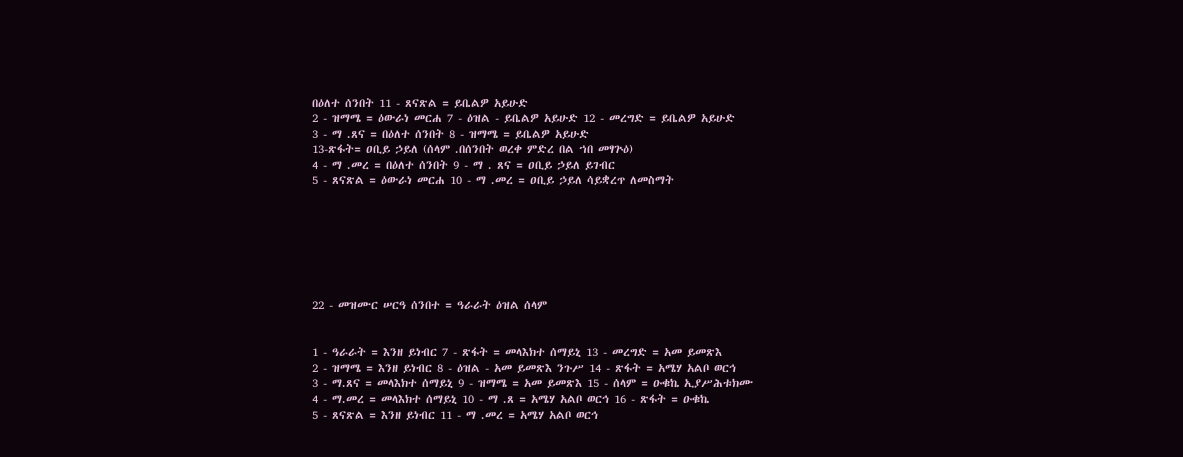በዕለተ ሰንበት 11 - ጸናጽል = ይቤልዎ አይሁድ
2 - ዝማሜ = ዕውራነ መርሐ 7 - ዕዝል - ይቤልዎ አይሁድ 12 - መረግድ = ይቤልዎ አይሁድ
3 - ማ .ጸና = በዕለተ ሰንበት 8 - ዝማሜ = ይቤልዎ አይሁድ
13-ጽፋት= ዐቢይ ኃይለ (ሰላም .በሰንበት ወረቀ ምድረ በል ኀበ መፃጕዕ)
4 - ማ .መረ = በዕለተ ሰንበት 9 - ማ . ጸና = ዐቢይ ኃይለ ይገብር
5 - ጸናጽል = ዕውራነ መርሐ 10 - ማ .መረ = ዐቢይ ኃይለ ሳይቋረጥ ለመስማት







22 - መዝሙር ሠርዓ ሰንበተ = ዓራራት ዕዝል ሰላም


1 - ዓራራት = እንዘ ይነብር 7 - ጽፋት = መላእክተ ሰማይኒ 13 - መረግድ = አመ ይመጽእ
2 - ዝማሜ = እንዘ ይነብር 8 - ዕዝል - አመ ይመጽእ ንጉሥ 14 - ጽፋት = አሜሃ አልቦ ወርኅ
3 - ማ.ጸና = መላእክተ ሰማይኒ 9 - ዝማሜ = አመ ይመጽእ 15 - ሰላም = ዑቁኬ ኢያሥሕቱክሙ
4 - ማ.መረ = መላእክተ ሰማይኒ 10 - ማ .ጸ = አሜሃ አልቦ ወርኅ 16 - ጽፋት = ዑቁኬ
5 - ጸናጽል = እንዘ ይነብር 11 - ማ .መረ = አሜሃ አልቦ ወርኅ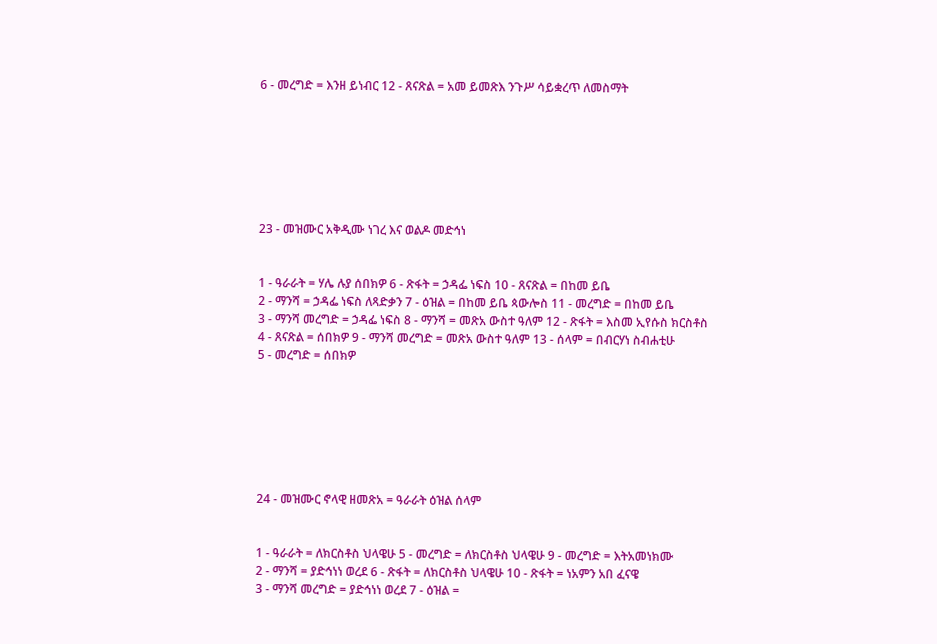6 - መረግድ = እንዘ ይነብር 12 - ጸናጽል = አመ ይመጽእ ንጉሥ ሳይቋረጥ ለመስማት







23 - መዝሙር አቅዲሙ ነገረ እና ወልዶ መድኅነ


1 - ዓራራት = ሃሌ ሉያ ሰበክዎ 6 - ጽፋት = ኃዳፌ ነፍስ 10 - ጸናጽል = በከመ ይቤ
2 - ማንሻ = ኃዳፌ ነፍስ ለጻድቃን 7 - ዕዝል = በከመ ይቤ ጳውሎስ 11 - መረግድ = በከመ ይቤ
3 - ማንሻ መረግድ = ኃዳፌ ነፍስ 8 - ማንሻ = መጽአ ውስተ ዓለም 12 - ጽፋት = እስመ ኢየሱስ ክርስቶስ
4 - ጸናጽል = ሰበክዎ 9 - ማንሻ መረግድ = መጽአ ውስተ ዓለም 13 - ሰላም = በብርሃነ ስብሐቲሁ
5 - መረግድ = ሰበክዎ







24 - መዝሙር ኖላዊ ዘመጽአ = ዓራራት ዕዝል ሰላም


1 - ዓራራት = ለክርስቶስ ህላዌሁ 5 - መረግድ = ለክርስቶስ ህላዌሁ 9 - መረግድ = እትአመነክሙ
2 - ማንሻ = ያድኅነነ ወረደ 6 - ጽፋት = ለክርስቶስ ህላዌሁ 10 - ጽፋት = ነአምን አበ ፈናዌ
3 - ማንሻ መረግድ = ያድኅነነ ወረደ 7 - ዕዝል =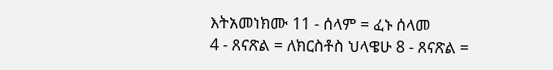እትአመነክሙ 11 - ሰላም = ፈኑ ሰላመ
4 - ጸናጽል = ለክርስቶስ ህላዌሁ 8 - ጸናጽል =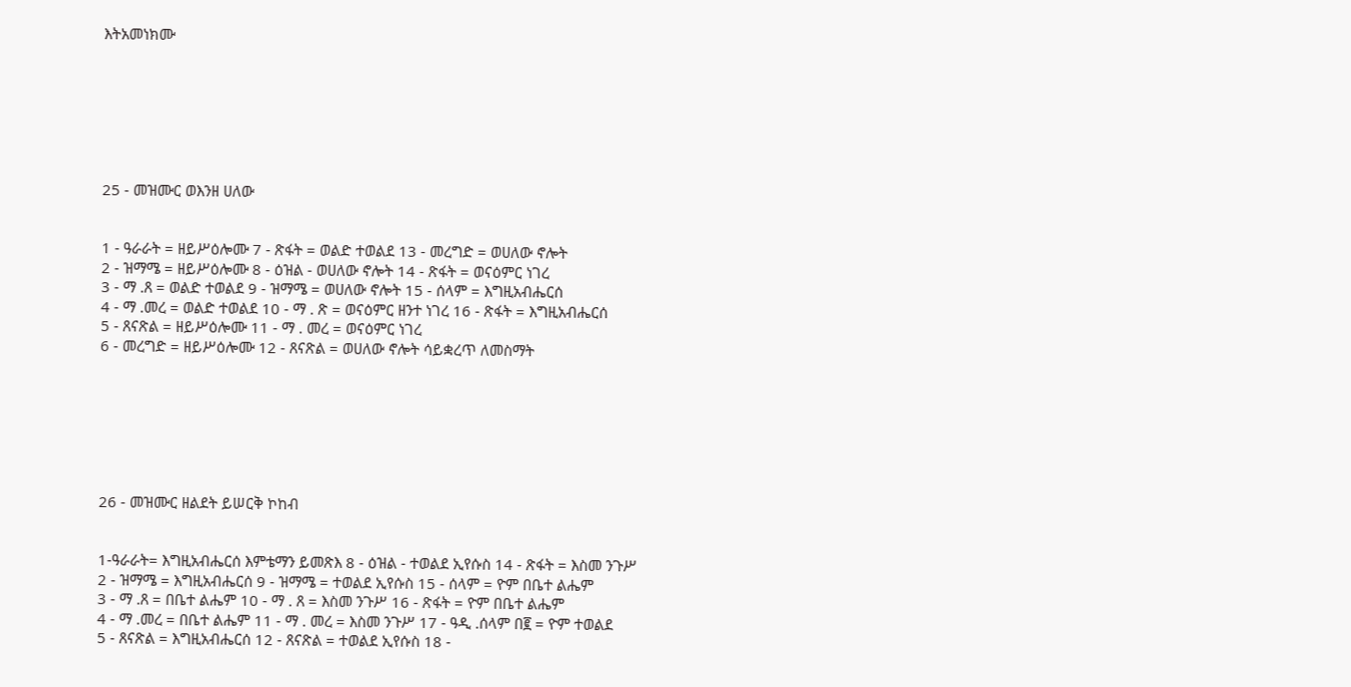እትአመነክሙ







25 - መዝሙር ወእንዘ ሀለው


1 - ዓራራት = ዘይሥዕሎሙ 7 - ጽፋት = ወልድ ተወልደ 13 - መረግድ = ወሀለው ኖሎት
2 - ዝማሜ = ዘይሥዕሎሙ 8 - ዕዝል - ወሀለው ኖሎት 14 - ጽፋት = ወናዕምር ነገረ
3 - ማ .ጸ = ወልድ ተወልደ 9 - ዝማሜ = ወሀለው ኖሎት 15 - ሰላም = እግዚአብሔርሰ
4 - ማ .መረ = ወልድ ተወልደ 10 - ማ . ጽ = ወናዕምር ዘንተ ነገረ 16 - ጽፋት = እግዚአብሔርሰ
5 - ጸናጽል = ዘይሥዕሎሙ 11 - ማ . መረ = ወናዕምር ነገረ
6 - መረግድ = ዘይሥዕሎሙ 12 - ጸናጽል = ወሀለው ኖሎት ሳይቋረጥ ለመስማት







26 - መዝሙር ዘልደት ይሠርቅ ኮከብ


1-ዓራራት= እግዚአብሔርሰ እምቴማን ይመጽእ 8 - ዕዝል - ተወልደ ኢየሱስ 14 - ጽፋት = እስመ ንጉሥ
2 - ዝማሜ = እግዚአብሔርሰ 9 - ዝማሜ = ተወልደ ኢየሱስ 15 - ሰላም = ዮም በቤተ ልሔም
3 - ማ .ጸ = በቤተ ልሔም 10 - ማ . ጸ = እስመ ንጉሥ 16 - ጽፋት = ዮም በቤተ ልሔም
4 - ማ .መረ = በቤተ ልሔም 11 - ማ . መረ = እስመ ንጉሥ 17 - ዓዲ .ሰላም በ፪ = ዮም ተወልደ
5 - ጸናጽል = እግዚአብሔርሰ 12 - ጸናጽል = ተወልደ ኢየሱስ 18 -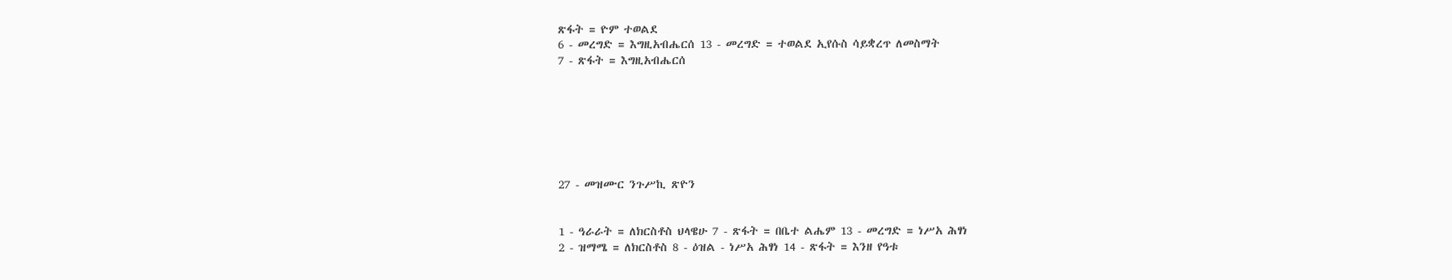ጽፋት = ዮም ተወልደ
6 - መረግድ = እግዚአብሔርሰ 13 - መረግድ = ተወልደ ኢየሱስ ሳይቋረጥ ለመስማት
7 - ጽፋት = እግዚአብሔርሰ







27 - መዝሙር ንጉሥኪ ጽዮን


1 - ዓራራት = ለክርስቶስ ህላዌሁ 7 - ጽፋት = በቤተ ልሔም 13 - መረግድ = ነሥአ ሕፃነ
2 - ዝማሜ = ለክርስቶስ 8 - ዕዝል - ነሥአ ሕፃነ 14 - ጽፋት = እንዘ የዓቱ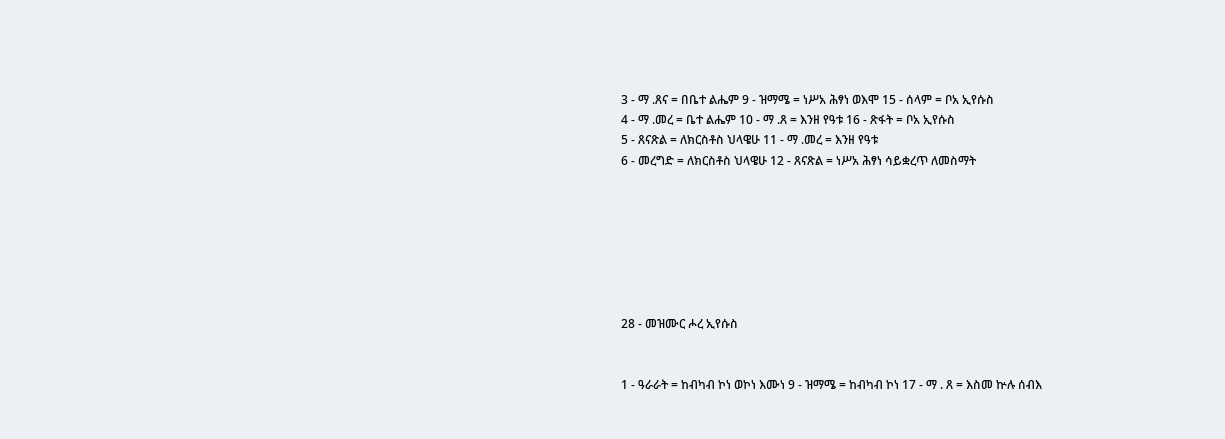3 - ማ .ጸና = በቤተ ልሔም 9 - ዝማሜ = ነሥአ ሕፃነ ወእሞ 15 - ሰላም = ቦአ ኢየሱስ
4 - ማ .መረ = ቤተ ልሔም 10 - ማ .ጸ = እንዘ የዓቱ 16 - ጽፋት = ቦአ ኢየሱስ
5 - ጸናጽል = ለክርስቶስ ህላዌሁ 11 - ማ .መረ = እንዘ የዓቱ
6 - መረግድ = ለክርስቶስ ህላዌሁ 12 - ጸናጽል = ነሥአ ሕፃነ ሳይቋረጥ ለመስማት







28 - መዝሙር ሖረ ኢየሱስ


1 - ዓራራት = ከብካብ ኮነ ወኮነ እሙነ 9 - ዝማሜ = ከብካብ ኮነ 17 - ማ . ጸ = እስመ ኵሉ ሰብእ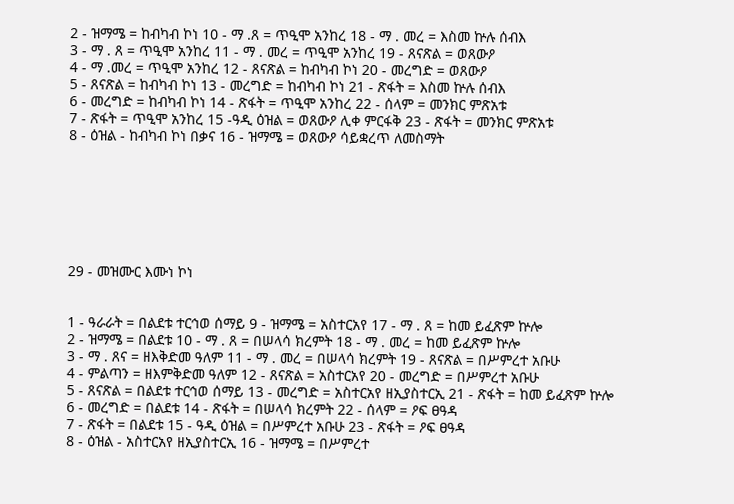2 - ዝማሜ = ከብካብ ኮነ 10 - ማ .ጸ = ጥዒሞ አንከረ 18 - ማ . መረ = እስመ ኵሉ ሰብእ
3 - ማ . ጸ = ጥዒሞ አንከረ 11 - ማ . መረ = ጥዒሞ አንከረ 19 - ጸናጽል = ወጸውዖ
4 - ማ .መረ = ጥዒሞ አንከረ 12 - ጸናጽል = ከብካብ ኮነ 20 - መረግድ = ወጸውዖ
5 - ጸናጽል = ከብካብ ኮነ 13 - መረግድ = ከብካብ ኮነ 21 - ጽፋት = እስመ ኵሉ ሰብእ
6 - መረግድ = ከብካብ ኮነ 14 - ጽፋት = ጥዒሞ አንከረ 22 - ሰላም = መንክር ምጽአቱ
7 - ጽፋት = ጥዒሞ አንከረ 15 -ዓዲ ዕዝል = ወጸውዖ ሊቀ ምርፋቅ 23 - ጽፋት = መንክር ምጽአቱ
8 - ዕዝል - ከብካብ ኮነ በቃና 16 - ዝማሜ = ወጸውዖ ሳይቋረጥ ለመስማት







29 - መዝሙር እሙነ ኮነ


1 - ዓራራት = በልደቱ ተርኅወ ሰማይ 9 - ዝማሜ = አስተርአየ 17 - ማ . ጸ = ከመ ይፈጽም ኵሎ
2 - ዝማሜ = በልደቱ 10 - ማ . ጸ = በሠላሳ ክረምት 18 - ማ . መረ = ከመ ይፈጽም ኵሎ
3 - ማ . ጸና = ዘእቅድመ ዓለም 11 - ማ . መረ = በሠላሳ ክረምት 19 - ጸናጽል = በሥምረተ አቡሁ
4 - ምልጣን = ዘእምቅድመ ዓለም 12 - ጸናጽል = አስተርአየ 20 - መረግድ = በሥምረተ አቡሁ
5 - ጸናጽል = በልደቱ ተርኅወ ሰማይ 13 - መረግድ = አስተርአየ ዘኢያስተርኢ 21 - ጽፋት = ከመ ይፈጽም ኵሎ
6 - መረግድ = በልደቱ 14 - ጽፋት = በሠላሳ ክረምት 22 - ሰላም = ዖፍ ፀዓዳ
7 - ጽፋት = በልደቱ 15 - ዓዲ ዕዝል = በሥምረተ አቡሁ 23 - ጽፋት = ዖፍ ፀዓዳ
8 - ዕዝል - አስተርአየ ዘኢያስተርኢ 16 - ዝማሜ = በሥምረተ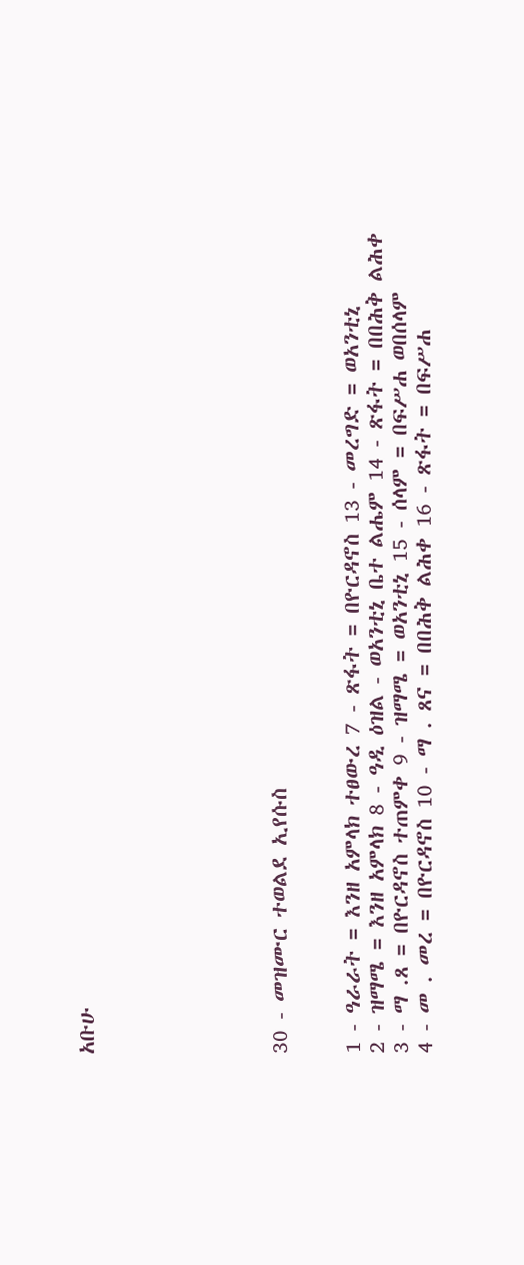አቡሁ







30 - መዝሙር ተወልደ ኢየሱስ


1 - ዓራራት = እንዘ አምላክ ተፀውረ 7 - ጽፋት = በዮርዳኖስ 13 - መረግድ = ወአንቲኒ
2 - ዝማሜ = እንዘ አምላክ 8 - ዓዲ ዕዝል - ወአንቲኒ ቤተ ልሔም 14 - ጽፋት = በበሕቅ ልሕቀ
3 - ማ .ጸ = በዮርዳኖስ ተጠምቀ 9 - ዝማሜ = ወአንቲኒ 15 - ሰላም = በፍሥሐ ወበሰላም
4 - መ . መረ = በዮርዳኖስ 10 - ማ . ጸና = በበሕቅ ልሕቀ 16 - ጽፋት = በፍሥሐ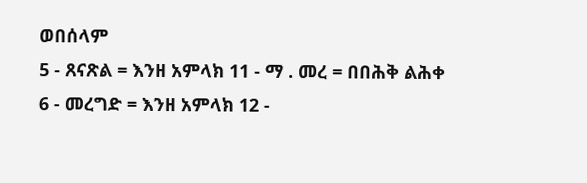ወበሰላም
5 - ጸናጽል = እንዘ አምላክ 11 - ማ . መረ = በበሕቅ ልሕቀ
6 - መረግድ = እንዘ አምላክ 12 -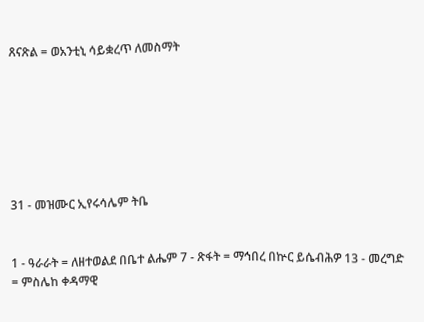ጸናጽል = ወአንቲኒ ሳይቋረጥ ለመስማት







31 - መዝሙር ኢየሩሳሌም ትቤ


1 - ዓራራት = ለዘተወልደ በቤተ ልሔም 7 - ጽፋት = ማኅበረ በኵር ይሴብሕዎ 13 - መረግድ = ምስሌከ ቀዳማዊ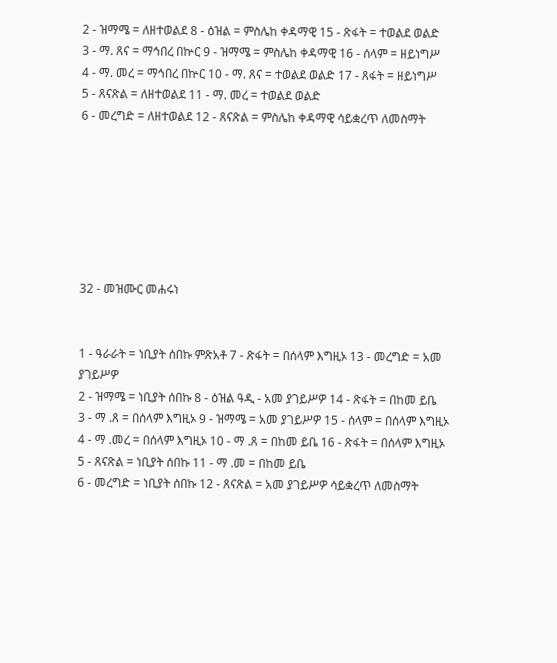2 - ዝማሜ = ለዘተወልደ 8 - ዕዝል = ምስሌከ ቀዳማዊ 15 - ጽፋት = ተወልደ ወልድ
3 - ማ. ጸና = ማኅበረ በኵር 9 - ዝማሜ = ምስሌከ ቀዳማዊ 16 - ሰላም = ዘይነግሥ
4 - ማ. መረ = ማኅበረ በኵር 10 - ማ. ጸና = ተወልደ ወልድ 17 - ጸፋት = ዘይነግሥ
5 - ጸናጽል = ለዘተወልደ 11 - ማ. መረ = ተወልደ ወልድ
6 - መረግድ = ለዘተወልደ 12 - ጸናጽል = ምስሌከ ቀዳማዊ ሳይቋረጥ ለመስማት







32 - መዝሙር መሐሩነ


1 - ዓራራት = ነቢያት ሰበኩ ምጽአቶ 7 - ጽፋት = በሰላም እግዚኦ 13 - መረግድ = አመ ያገይሥዎ
2 - ዝማሜ = ነቢያት ሰበኩ 8 - ዕዝል ዓዲ - አመ ያገይሥዎ 14 - ጽፋት = በከመ ይቤ
3 - ማ .ጸ = በሰላም እግዚኦ 9 - ዝማሜ = አመ ያገይሥዎ 15 - ሰላም = በሰላም እግዚኦ
4 - ማ .መረ = በሰላም እግዚኦ 10 - ማ .ጸ = በከመ ይቤ 16 - ጽፋት = በሰላም እግዚኦ
5 - ጸናጽል = ነቢያት ሰበኩ 11 - ማ .መ = በከመ ይቤ
6 - መረግድ = ነቢያት ሰበኩ 12 - ጸናጽል = አመ ያገይሥዎ ሳይቋረጥ ለመስማት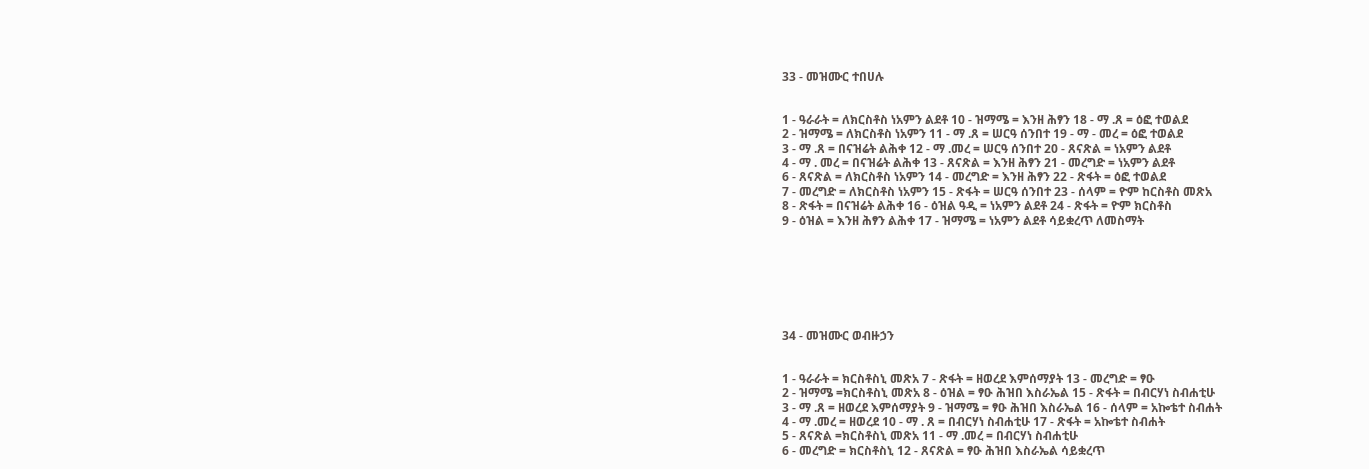33 - መዝሙር ተበሀሉ


1 - ዓራራት = ለክርስቶስ ነአምን ልደቶ 10 - ዝማሜ = እንዘ ሕፃን 18 - ማ .ጸ = ዕፎ ተወልደ
2 - ዝማሜ = ለክርስቶስ ነአምን 11 - ማ .ጸ = ሠርዓ ሰንበተ 19 - ማ - መረ = ዕፎ ተወልደ
3 - ማ .ጸ = በናዝሬት ልሕቀ 12 - ማ .መረ = ሠርዓ ሰንበተ 20 - ጸናጽል = ነአምን ልደቶ
4 - ማ . መረ = በናዝሬት ልሕቀ 13 - ጸናጽል = እንዘ ሕፃን 21 - መረግድ = ነአምን ልደቶ
6 - ጸናጽል = ለክርስቶስ ነአምን 14 - መረግድ = እንዘ ሕፃን 22 - ጽፋት = ዕፎ ተወልደ
7 - መረግድ = ለክርስቶስ ነአምን 15 - ጽፋት = ሠርዓ ሰንበተ 23 - ሰላም = ዮም ከርስቶስ መጽአ
8 - ጽፋት = በናዝሬት ልሕቀ 16 - ዕዝል ዓዲ = ነአምን ልደቶ 24 - ጽፋት = ዮም ክርስቶስ
9 - ዕዝል = እንዘ ሕፃን ልሕቀ 17 - ዝማሜ = ነአምን ልደቶ ሳይቋረጥ ለመስማት







34 - መዝሙር ወብዙኃን


1 - ዓራራት = ክርስቶስኒ መጽአ 7 - ጽፋት = ዘወረደ እምሰማያት 13 - መረግድ = ፃዑ
2 - ዝማሜ =ክርስቶስኒ መጽአ 8 - ዕዝል = ፃዑ ሕዝበ እስራኤል 15 - ጽፋት = በብርሃነ ስብሐቲሁ
3 - ማ .ጸ = ዘወረደ እምሰማያት 9 - ዝማሜ = ፃዑ ሕዝበ እስራኤል 16 - ሰላም = አኰቴተ ስብሐት
4 - ማ .መረ = ዘወረደ 10 - ማ . ጸ = በብርሃነ ስብሐቲሁ 17 - ጽፋት = አኰቴተ ስብሐት
5 - ጸናጽል =ክርስቶስኒ መጽአ 11 - ማ .መረ = በብርሃነ ስብሐቲሁ
6 - መረግድ = ክርስቶስኒ 12 - ጸናጽል = ፃዑ ሕዝበ እስራኤል ሳይቋረጥ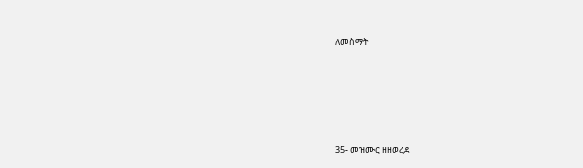ለመስማት







35- መዝሙር ዘዘወረደ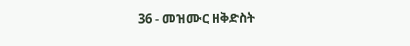36 - መዝሙር ዘቅድስት